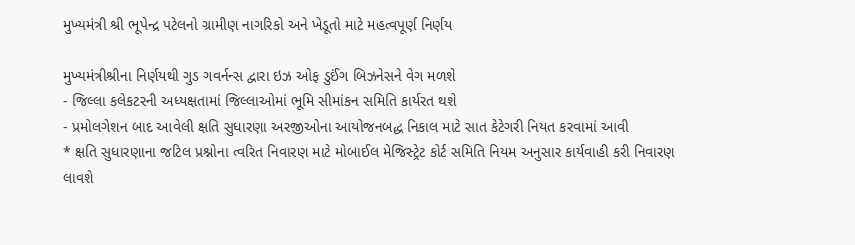મુખ્યમંત્રી શ્રી ભૂપેન્દ્ર પટેલનો ગ્રામીણ નાગરિકો અને ખેડૂતો માટે મહત્વપૂર્ણ નિર્ણય

મુખ્યમંત્રીશ્રીના નિર્ણયથી ગુડ ગવર્નન્સ દ્વારા ઇઝ ઓફ ડુઈંગ બિઝનેસને વેગ મળશે
- જિલ્લા કલેકટરની અધ્યક્ષતામાં જિલ્લાઓમાં ભૂમિ સીમાંકન સમિતિ કાર્યરત થશે
- પ્રમોલગેશન બાદ આવેલી ક્ષતિ સુધારણા અરજીઓના આયોજનબદ્ધ નિકાલ માટે સાત કેટેગરી નિયત કરવામાં આવી
* ક્ષતિ સુધારણાના જટિલ પ્રશ્નોના ત્વરિત નિવારણ માટે મોબાઈલ મેજિસ્ટ્રેટ કોર્ટ સમિતિ નિયમ અનુસાર કાર્યવાહી કરી નિવારણ લાવશે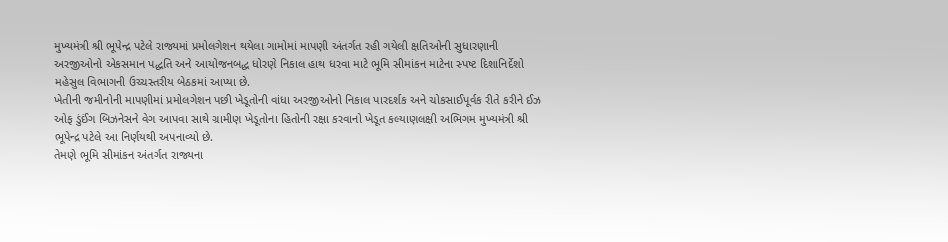મુખ્યમંત્રી શ્રી ભૂપેન્દ્ર પટેલે રાજ્યમાં પ્રમોલગેશન થયેલા ગામોમાં માપણી અંતર્ગત રહી ગયેલી ક્ષતિઓની સુધારણાની અરજીઓનો એકસમાન પદ્ધતિ અને આયોજનબદ્ધ ધોરણે નિકાલ હાથ ધરવા માટે ભૂમિ સીમાંકન માટેના સ્પષ્ટ દિશાનિર્દેશો મહેસુલ વિભાગની ઉચ્ચસ્તરીય બેઠકમાં આપ્યા છે.
ખેતીની જમીનોની માપણીમાં પ્રમોલગેશન પછી ખેડૂતોની વાંધા અરજીઓનો નિકાલ પારદર્શક અને ચોકસાઈપૂર્વક રીતે કરીને ઈઝ ઓફ ડુંઈંગ બિઝનેસને વેગ આપવા સાથે ગ્રામીણ ખેડૂતોના હિતોની રક્ષા કરવાનો ખેડૂત કલ્યાણલક્ષી અભિગમ મુખ્યમંત્રી શ્રી ભૂપેન્દ્ર પટેલે આ નિર્ણયથી અપનાવ્યો છે.
તેમણે ભૂમિ સીમાંકન અંતર્ગત રાજ્યના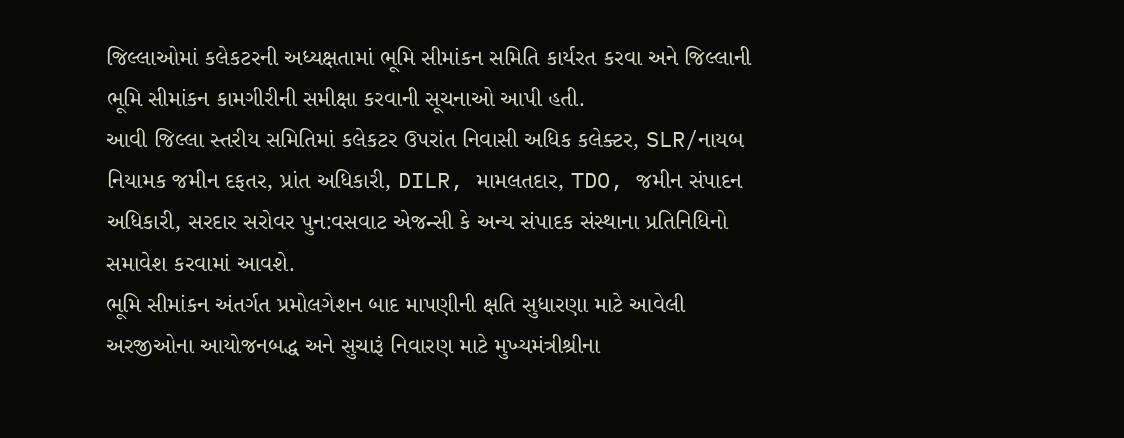જિલ્લાઓમાં કલેકટરની અધ્યક્ષતામાં ભૂમિ સીમાંકન સમિતિ કાર્યરત કરવા અને જિલ્લાની ભૂમિ સીમાંકન કામગીરીની સમીક્ષા કરવાની સૂચનાઓ આપી હતી.
આવી જિલ્લા સ્તરીય સમિતિમાં કલેકટર ઉપરાંત નિવાસી અધિક કલેક્ટર, SLR/નાયબ નિયામક જમીન દફતર, પ્રાંત અધિકારી, DILR, મામલતદાર, TDO, જમીન સંપાદન અધિકારી, સરદાર સરોવર પુન:વસવાટ એજન્સી કે અન્ય સંપાદક સંસ્થાના પ્રતિનિધિનો સમાવેશ કરવામાં આવશે.
ભૂમિ સીમાંકન અંતર્ગત પ્રમોલગેશન બાદ માપણીની ક્ષતિ સુધારણા માટે આવેલી અરજીઓના આયોજનબદ્ધ અને સુચારૂં નિવારણ માટે મુખ્યમંત્રીશ્રીના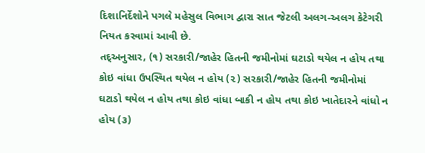દિશાનિર્દેશોને પગલે મહેસુલ વિભાગ દ્વારા સાત જેટલી અલગ-અલગ કેટેગરી નિયત કરવામાં આવી છે.
તદ્અનુસાર, (૧) સરકારી/જાહેર હિતની જમીનોમાં ઘટાડો થયેલ ન હોય તથા કોઇ વાંધા ઉપસ્થિત થયેલ ન હોય (૨) સરકારી/જાહેર હિતની જમીનોમાં ઘટાડો થયેલ ન હોય તથા કોઇ વાંધા બાકી ન હોય તથા કોઇ ખાતેદારને વાંધો ન હોય (૩)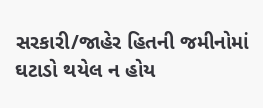સરકારી/જાહેર હિતની જમીનોમાં ઘટાડો થયેલ ન હોય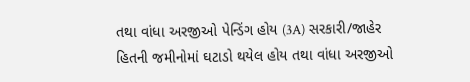તથા વાંધા અરજીઓ પેન્ડિંગ હોય (3A) સરકારી/જાહેર હિતની જમીનોમાં ઘટાડો થયેલ હોય તથા વાંધા અરજીઓ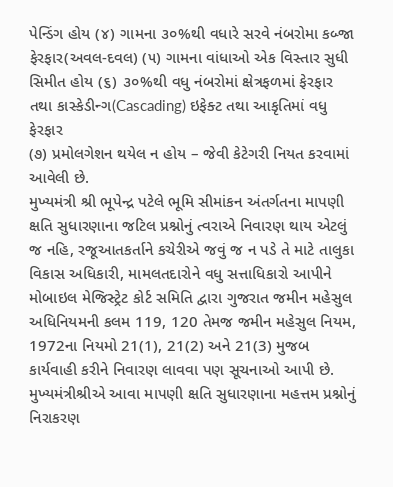પેન્ડિંગ હોય (૪) ગામના ૩૦%થી વધારે સરવે નંબરોમા કબ્જા ફેરફાર(અવલ-દવલ) (૫) ગામના વાંધાઓ એક વિસ્તાર સુધી સિમીત હોય (૬) ૩૦%થી વધુ નંબરોમાં ક્ષેત્રફળમાં ફેરફાર તથા કાસ્કેડીન્ગ(Cascading) ઇફેક્ટ તથા આકૃતિમાં વધુ ફેરફાર
(૭) પ્રમોલગેશન થયેલ ન હોય – જેવી કેટેગરી નિયત કરવામાં આવેલી છે.
મુખ્યમંત્રી શ્રી ભૂપેન્દ્ર પટેલે ભૂમિ સીમાંકન અંતર્ગતના માપણી ક્ષતિ સુધારણાના જટિલ પ્રશ્નોનું ત્વરાએ નિવારણ થાય એટલું જ નહિ, રજૂઆતકર્તાને કચેરીએ જવું જ ન પડે તે માટે તાલુકા વિકાસ અધિકારી, મામલતદારોને વધુ સત્તાધિકારો આપીને મોબાઇલ મેજિસ્ટ્રેટ કોર્ટ સમિતિ દ્વારા ગુજરાત જમીન મહેસુલ અધિનિયમની કલમ 119, 120 તેમજ જમીન મહેસુલ નિયમ, 1972ના નિયમો 21(1), 21(2) અને 21(3) મુજબ કાર્યવાહી કરીને નિવારણ લાવવા પણ સૂચનાઓ આપી છે.
મુખ્યમંત્રીશ્રીએ આવા માપણી ક્ષતિ સુધારણાના મહત્તમ પ્રશ્નોનું નિરાકરણ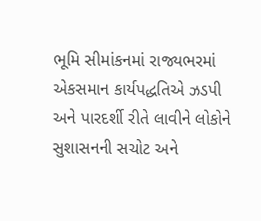ભૂમિ સીમાંકનમાં રાજ્યભરમાં એકસમાન કાર્યપદ્ધતિએ ઝડપી અને પારદર્શી રીતે લાવીને લોકોને સુશાસનની સચોટ અને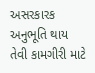અસરકારક અનુભૂતિ થાય તેવી કામગીરી માટે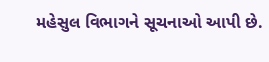મહેસુલ વિભાગને સૂચનાઓ આપી છે.